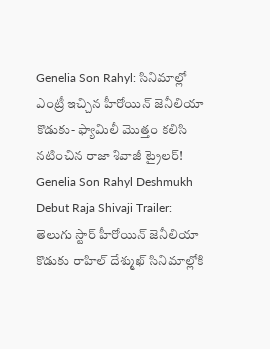Genelia Son Rahyl: సినిమాల్లో ఎంట్రీ ఇచ్చిన హీరోయిన్ జెనీలియా కొడుకు- ఫ్యామిలీ మొత్తం కలిసి నటించిన రాజా శివాజీ ట్రైలర్!
Genelia Son Rahyl Deshmukh Debut Raja Shivaji Trailer: తెలుగు స్టార్ హీరోయిన్ జెనీలియా కొడుకు రాహిల్ దేశ్ముఖ్ సినిమాల్లోకి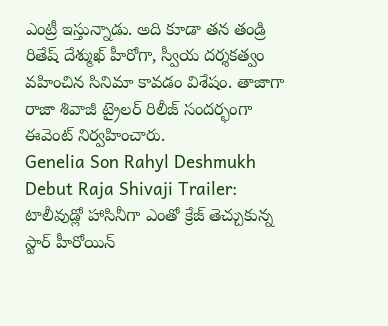ఎంట్రీ ఇస్తున్నాడు. అది కూడా తన తండ్రి రితేష్ దేశ్ముఖ్ హీరోగా, స్వీయ దర్శకత్వం వహించిన సినిమా కావడం విశేషం. తాజాగా రాజా శివాజీ ట్రైలర్ రిలీజ్ సందర్భంగా ఈవెంట్ నిర్వహించారు.
Genelia Son Rahyl Deshmukh Debut Raja Shivaji Trailer: టాలీవుడ్లో హాసినీగా ఎంతో క్రేజ్ తెచ్చుకున్న స్టార్ హీరోయిన్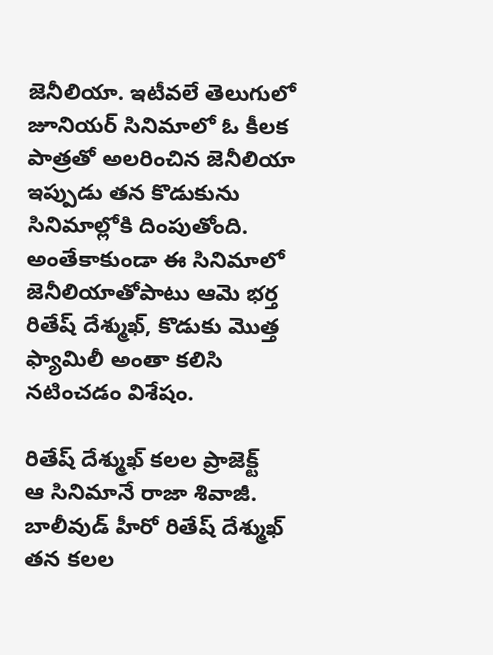జెనీలియా. ఇటీవలే తెలుగులో జూనియర్ సినిమాలో ఓ కీలక పాత్రతో అలరించిన జెనీలియా ఇప్పుడు తన కొడుకును సినిమాల్లోకి దింపుతోంది. అంతేకాకుండా ఈ సినిమాలో జెనీలియాతోపాటు ఆమె భర్త రితేష్ దేశ్ముఖ్, కొడుకు మొత్త ఫ్యామిలీ అంతా కలిసి నటించడం విశేషం.

రితేష్ దేశ్ముఖ్ కలల ప్రాజెక్ట్
ఆ సినిమానే రాజా శివాజీ. బాలీవుడ్ హీరో రితేష్ దేశ్ముఖ్ తన కలల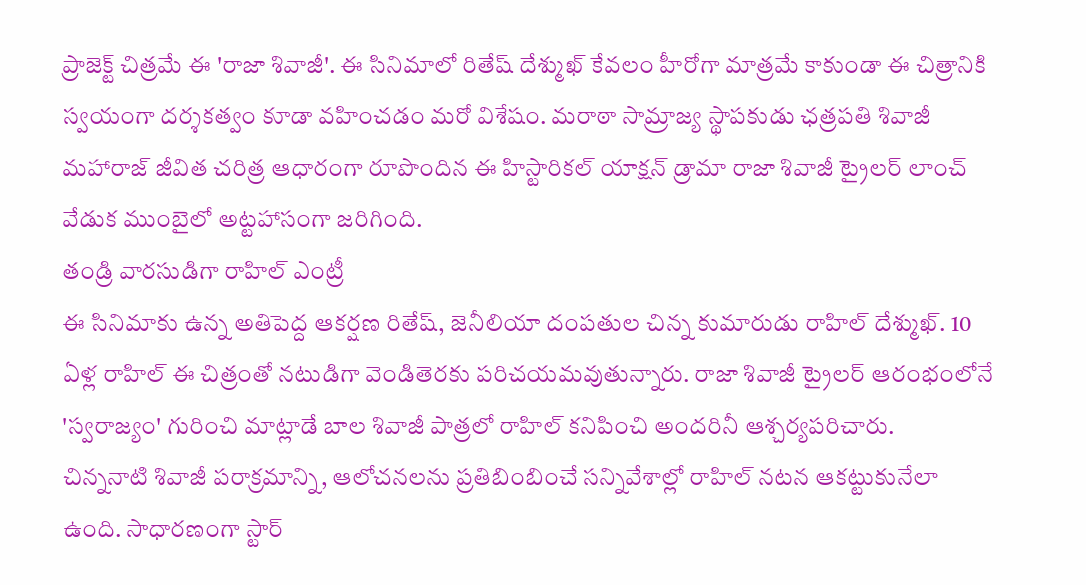ప్రాజెక్ట్ చిత్రమే ఈ 'రాజా శివాజీ'. ఈ సినిమాలో రితేష్ దేశ్ముఖ్ కేవలం హీరోగా మాత్రమే కాకుండా ఈ చిత్రానికి స్వయంగా దర్శకత్వం కూడా వహించడం మరో విశేషం. మరాఠా సామ్రాజ్య స్థాపకుడు ఛత్రపతి శివాజీ మహారాజ్ జీవిత చరిత్ర ఆధారంగా రూపొందిన ఈ హిస్టారికల్ యాక్షన్ డ్రామా రాజా శివాజీ ట్రైలర్ లాంచ్ వేడుక ముంబైలో అట్టహాసంగా జరిగింది.
తండ్రి వారసుడిగా రాహిల్ ఎంట్రీ
ఈ సినిమాకు ఉన్న అతిపెద్ద ఆకర్షణ రితేష్, జెనీలియా దంపతుల చిన్న కుమారుడు రాహిల్ దేశ్ముఖ్. 10 ఏళ్ల రాహిల్ ఈ చిత్రంతో నటుడిగా వెండితెరకు పరిచయమవుతున్నారు. రాజా శివాజీ ట్రైలర్ ఆరంభంలోనే 'స్వరాజ్యం' గురించి మాట్లాడే బాల శివాజీ పాత్రలో రాహిల్ కనిపించి అందరినీ ఆశ్చర్యపరిచారు.
చిన్ననాటి శివాజీ పరాక్రమాన్ని, ఆలోచనలను ప్రతిబింబించే సన్నివేశాల్లో రాహిల్ నటన ఆకట్టుకునేలా ఉంది. సాధారణంగా స్టార్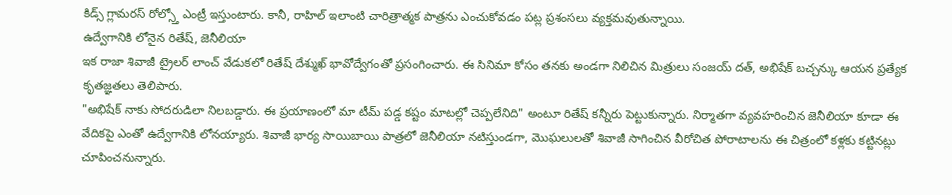కిడ్స్ గ్లామరస్ రోల్స్తో ఎంట్రీ ఇస్తుంటారు. కానీ, రాహిల్ ఇలాంటి చారిత్రాత్మక పాత్రను ఎంచుకోవడం పట్ల ప్రశంసలు వ్యక్తమవుతున్నాయి.
ఉద్వేగానికి లోనైన రితేష్, జెనీలియా
ఇక రాజా శివాజీ ట్రైలర్ లాంచ్ వేడుకలో రితేష్ దేశ్ముఖ్ భావోద్వేగంతో ప్రసంగించారు. ఈ సినిమా కోసం తనకు అండగా నిలిచిన మిత్రులు సంజయ్ దత్, అభిషేక్ బచ్చన్కు ఆయన ప్రత్యేక కృతజ్ఞతలు తెలిపారు.
"అభిషేక్ నాకు సోదరుడిలా నిలబడ్డారు. ఈ ప్రయాణంలో మా టీమ్ పడ్డ కష్టం మాటల్లో చెప్పలేనిది" అంటూ రితేష్ కన్నీరు పెట్టుకున్నారు. నిర్మాతగా వ్యవహరించిన జెనీలియా కూడా ఈ వేదికపై ఎంతో ఉద్వేగానికి లోనయ్యారు. శివాజీ భార్య సాయిబాయి పాత్రలో జెనీలియా నటిస్తుండగా, మొఘలులతో శివాజీ సాగించిన వీరోచిత పోరాటాలను ఈ చిత్రంలో కళ్లకు కట్టినట్లు చూపించనున్నారు.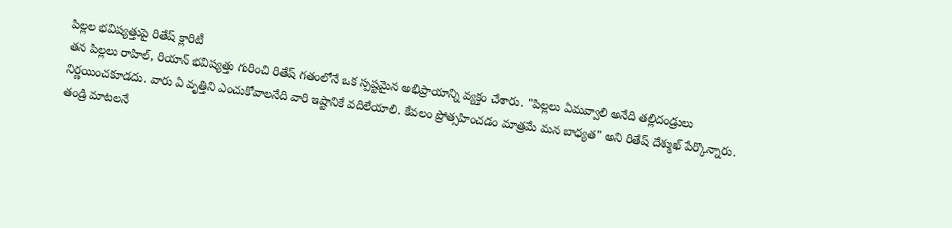పిల్లల భవిష్యత్తుపై రితేష్ క్లారిటీ
తన పిల్లలు రాహిల్, రియాన్ భవిష్యత్తు గురించి రితేష్ గతంలోనే ఒక స్పష్టమైన అభిప్రాయాన్ని వ్యక్తం చేశారు. "పిల్లలు ఏమవ్వాలి అనేది తల్లిదండ్రులు నిర్ణయించకూడదు. వారు ఏ వృత్తిని ఎంచుకోవాలనేది వారి ఇష్టానికే వదిలేయాలి. కేవలం ప్రోత్సహించడం మాత్రమే మన బాధ్యత" అని రితేష్ దేశ్ముఖ్ పేర్కొన్నారు.
తండ్రి మాటలనే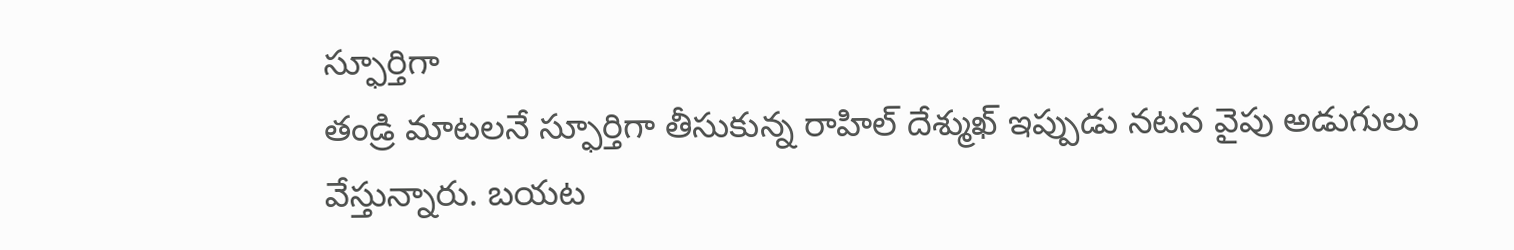స్ఫూర్తిగా
తండ్రి మాటలనే స్ఫూర్తిగా తీసుకున్న రాహిల్ దేశ్ముఖ్ ఇప్పుడు నటన వైపు అడుగులు వేస్తున్నారు. బయట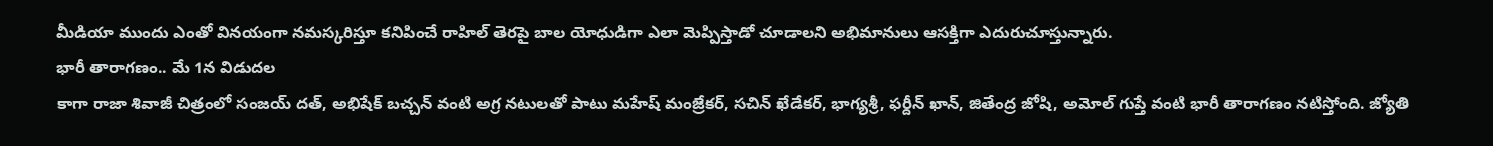మీడియా ముందు ఎంతో వినయంగా నమస్కరిస్తూ కనిపించే రాహిల్ తెరపై బాల యోధుడిగా ఎలా మెప్పిస్తాడో చూడాలని అభిమానులు ఆసక్తిగా ఎదురుచూస్తున్నారు.
భారీ తారాగణం.. మే 1న విడుదల
కాగా రాజా శివాజీ చిత్రంలో సంజయ్ దత్, అభిషేక్ బచ్చన్ వంటి అగ్ర నటులతో పాటు మహేష్ మంజ్రేకర్, సచిన్ ఖేడేకర్, భాగ్యశ్రీ, ఫర్దీన్ ఖాన్, జితేంద్ర జోషి, అమోల్ గుప్తే వంటి భారీ తారాగణం నటిస్తోంది. జ్యోతి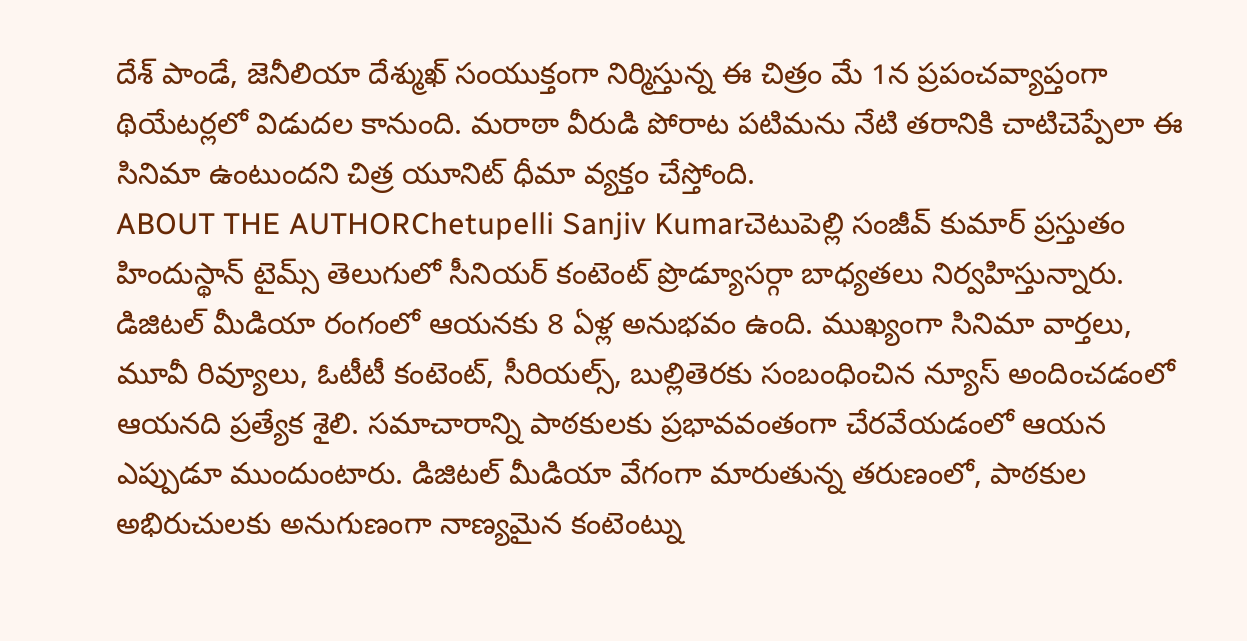దేశ్ పాండే, జెనీలియా దేశ్ముఖ్ సంయుక్తంగా నిర్మిస్తున్న ఈ చిత్రం మే 1న ప్రపంచవ్యాప్తంగా థియేటర్లలో విడుదల కానుంది. మరాఠా వీరుడి పోరాట పటిమను నేటి తరానికి చాటిచెప్పేలా ఈ సినిమా ఉంటుందని చిత్ర యూనిట్ ధీమా వ్యక్తం చేస్తోంది.
ABOUT THE AUTHORChetupelli Sanjiv Kumarచెటుపెల్లి సంజీవ్ కుమార్ ప్రస్తుతం హిందుస్థాన్ టైమ్స్ తెలుగులో సీనియర్ కంటెంట్ ప్రొడ్యూసర్గా బాధ్యతలు నిర్వహిస్తున్నారు. డిజిటల్ మీడియా రంగంలో ఆయనకు 8 ఏళ్ల అనుభవం ఉంది. ముఖ్యంగా సినిమా వార్తలు, మూవీ రివ్యూలు, ఓటీటీ కంటెంట్, సీరియల్స్, బుల్లితెరకు సంబంధించిన న్యూస్ అందించడంలో ఆయనది ప్రత్యేక శైలి. సమాచారాన్ని పాఠకులకు ప్రభావవంతంగా చేరవేయడంలో ఆయన ఎప్పుడూ ముందుంటారు. డిజిటల్ మీడియా వేగంగా మారుతున్న తరుణంలో, పాఠకుల అభిరుచులకు అనుగుణంగా నాణ్యమైన కంటెంట్ను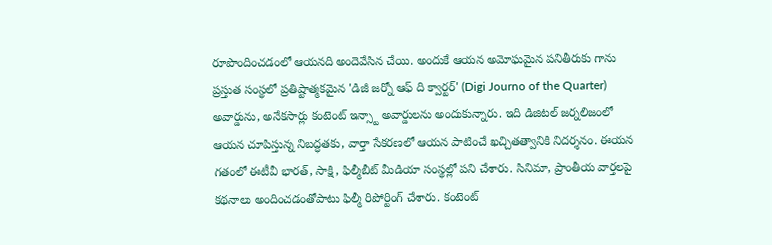రూపొందించడంలో ఆయనది అందెవేసిన చేయి. అందుకే ఆయన అమోఘమైన పనితీరుకు గాను ప్రస్తుత సంస్థలో ప్రతిష్టాత్మకమైన 'డిజీ జర్నో ఆఫ్ ది క్వార్టర్' (Digi Journo of the Quarter) అవార్డును, అనేకసార్లు కంటెంట్ ఇన్స్టా అవార్డులను అందుకున్నారు. ఇది డిజిటల్ జర్నలిజంలో ఆయన చూపిస్తున్న నిబద్ధతకు, వార్తా సేకరణలో ఆయన పాటించే ఖచ్చితత్వానికి నిదర్శనం. ఈయన గతంలో ఈటీవీ భారత్, సాక్షి, ఫిల్మీబీట్ మీడియా సంస్థల్లో పని చేశారు. సినిమా, ప్రాంతీయ వార్తలపై కథనాలు అందించడంతోపాటు ఫిల్మీ రిపోర్టింగ్ చేశారు. కంటెంట్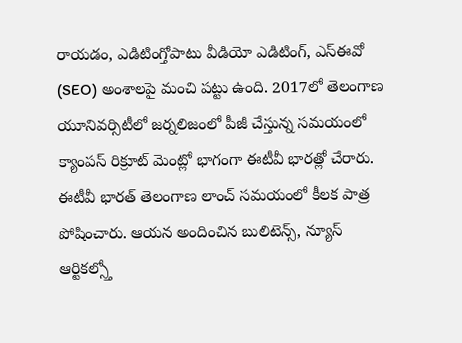రాయడం, ఎడిటింగ్తోపాటు వీడియో ఎడిటింగ్, ఎస్ఈవో (SEO) అంశాలపై మంచి పట్టు ఉంది. 2017లో తెలంగాణ యూనివర్సిటీలో జర్నలిజంలో పీజీ చేస్తున్న సమయంలో క్యాంపస్ రిక్రూట్ మెంట్లో భాగంగా ఈటీవీ భారత్లో చేరారు. ఈటీవీ భారత్ తెలంగాణ లాంచ్ సమయంలో కీలక పాత్ర పోషించారు. ఆయన అందించిన బులిటెన్స్, న్యూస్ ఆర్టికల్స్తో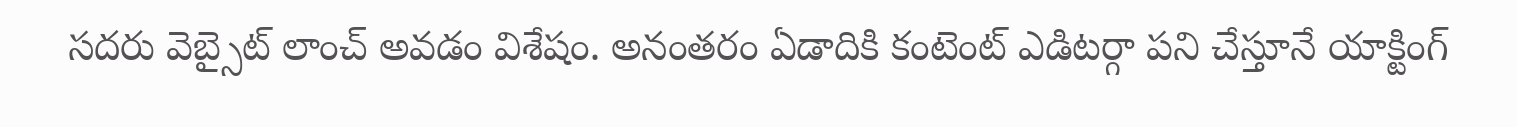సదరు వెబ్సైట్ లాంచ్ అవడం విశేషం. అనంతరం ఏడాదికి కంటెంట్ ఎడిటర్గా పని చేస్తూనే యాక్టింగ్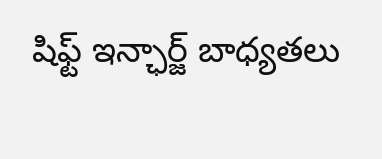షిఫ్ట్ ఇన్ఛార్జ్ బాధ్యతలు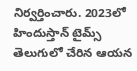నిర్వర్తించారు. 2023లో హిందుస్తాన్ టైమ్స్ తెలుగులో చేరిన ఆయన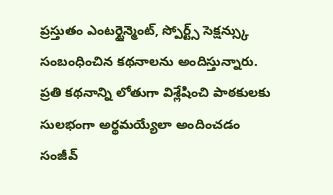ప్రస్తుతం ఎంటర్టైన్మెంట్, స్పోర్ట్స్ సెక్షన్స్కు సంబంధించిన కథనాలను అందిస్తున్నారు. ప్రతి కథనాన్ని లోతుగా విశ్లేషించి పాఠకులకు సులభంగా అర్థమయ్యేలా అందించడం సంజీవ్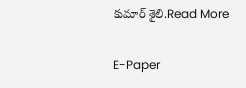కుమార్ శైలి.Read More

E-Paper